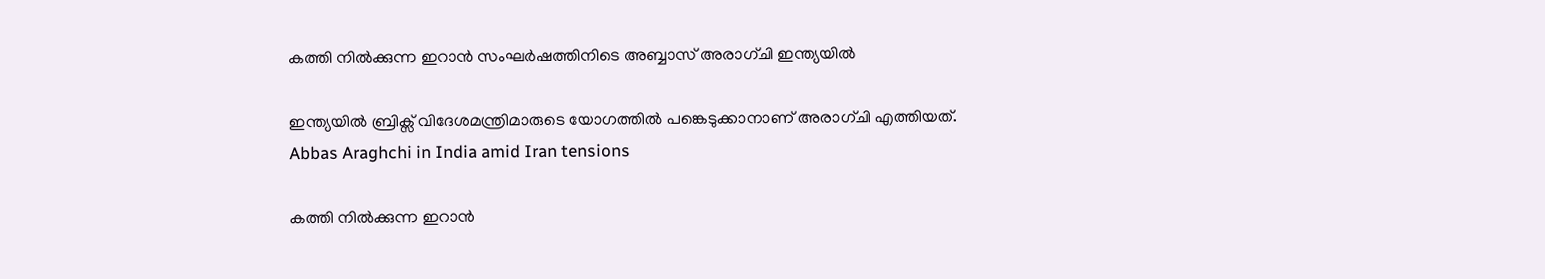കത്തി നിൽക്കുന്ന ഇറാൻ സംഘർഷത്തിനിടെ അബ്ബാസ് അരാഗ്ചി ഇന്ത്യയിൽ

ഇന്ത്യയിൽ ബ്രിക്സ് വിദേശമന്ത്രിമാരുടെ യോഗത്തിൽ പങ്കെടുക്കാനാണ് അരാഗ്ചി എത്തിയത്.
Abbas Araghchi in India amid Iran tensions

കത്തി നിൽക്കുന്ന ഇറാൻ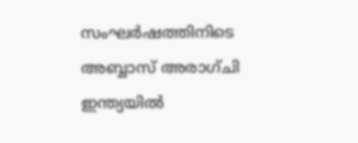സംഘർഷത്തിനിടെ അബ്ബാസ് അരാഗ്ചി ഇന്ത്യയിൽ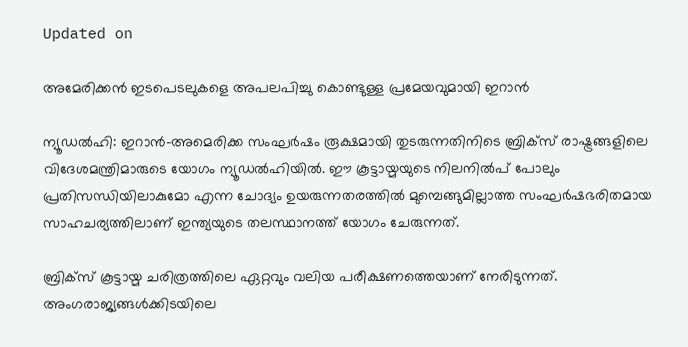Updated on

അമേരിക്കന്‍ ഇടപെടലുകളെ അപലപിച്ചു കൊണ്ടുള്ള പ്രമേയവുമായി ഇറാന്‍

ന്യൂഡൽഹി: ഇറാൻ-അമെരിക്ക സംഘർഷം രൂക്ഷമായി തുടരുന്നതിനിടെ ബ്രിക്സ് രാഷ്ട്രങ്ങളിലെ വിദേശമന്ത്രിമാരുടെ യോഗം ന്യൂഡൽഹിയിൽ. ഈ കൂട്ടായ്മയുടെ നിലനിൽപ് പോലും പ്രതിസന്ധിയിലാകുമോ എന്ന ചോദ്യം ഉയരുന്നതരത്തിൽ മുമ്പെങ്ങുമില്ലാത്ത സംഘർഷഭരിതമായ സാഹചര്യത്തിലാണ് ഇന്ത്യയുടെ തലസ്ഥാനത്ത് യോഗം ചേരുന്നത്.

ബ്രിക്സ് കൂട്ടായ്മ ചരിത്രത്തിലെ ഏറ്റവും വലിയ പരീക്ഷണത്തെയാണ് നേരിടുന്നത്. അംഗരാജ്യങ്ങൾക്കിടയിലെ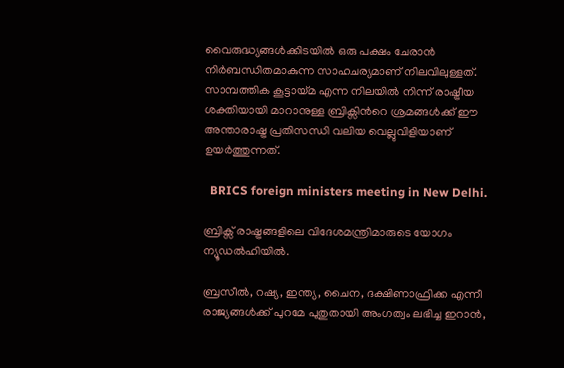വൈരുദ്ധ്യങ്ങൾക്കിടയിൽ ഒരു പക്ഷം ചേരാൻ നിർബന്ധിതമാകുന്ന സാഹചര്യമാണ് നിലവിലുള്ളത്. സാമ്പത്തിക കൂട്ടായ്മ എന്ന നിലയിൽ നിന്ന് രാഷ്ട്രീയ ശക്തിയായി മാറാനുള്ള ബ്രിക്സിന്‍റെ ശ്രമങ്ങൾക്ക് ഈ അന്താരാഷ്ട്ര പ്രതിസന്ധി വലിയ വെല്ലുവിളിയാണ് ഉയർത്തുന്നത്.

  BRICS foreign ministers meeting in New Delhi.

ബ്രിക്സ് രാഷ്ട്രങ്ങളിലെ വിദേശമന്ത്രിമാരുടെ യോഗം ന്യൂഡൽഹിയിൽ.

ബ്രസീൽ, റഷ്യ, ഇന്ത്യ, ചൈന, ദക്ഷിണാഫ്രിക്ക എന്നീ രാജ്യങ്ങൾക്ക് പുറമേ പുതുതായി അംഗത്വം ലഭിച്ച ഇറാൻ,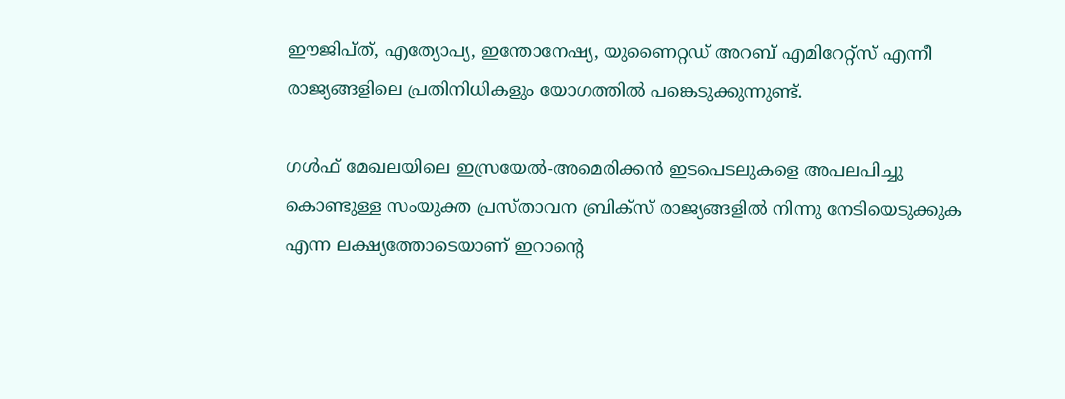ഈജിപ്ത്, എത്യോപ്യ, ഇന്തോനേഷ്യ, യുണൈറ്റഡ് അറബ് എമിറേറ്റ്സ് എന്നീ രാജ്യങ്ങളിലെ പ്രതിനിധികളും യോഗത്തിൽ പങ്കെടുക്കുന്നുണ്ട്.

ഗൾഫ് മേഖലയിലെ ഇസ്രയേൽ-അമെരിക്കൻ ഇടപെടലുകളെ അപലപിച്ചു കൊണ്ടുള്ള സംയുക്ത പ്രസ്താവന ബ്രിക്സ് രാജ്യങ്ങളിൽ നിന്നു നേടിയെടുക്കുക എന്ന ലക്ഷ്യത്തോടെയാണ് ഇറാന്‍റെ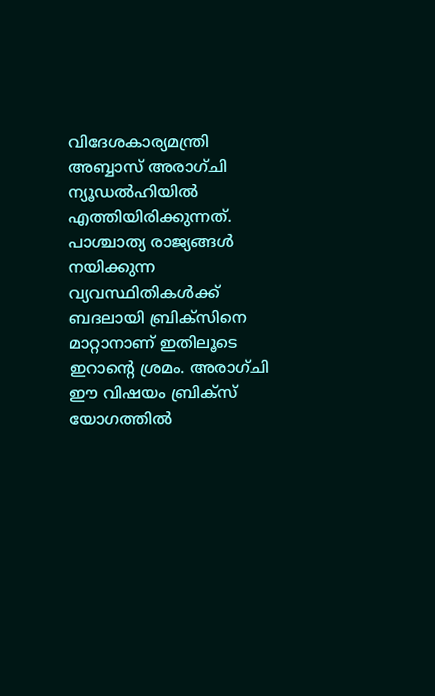വിദേശകാര്യമന്ത്രി അബ്ബാസ് അരാഗ്ചി ന്യൂഡൽഹിയിൽ എത്തിയിരിക്കുന്നത്. പാശ്ചാത്യ രാജ്യങ്ങൾ നയിക്കുന്ന വ്യവസ്ഥിതികൾക്ക് ബദലായി ബ്രിക്സിനെ മാറ്റാനാണ് ഇതിലൂടെ ഇറാന്‍റെ ശ്രമം. അരാഗ്ചി ഈ വിഷയം ബ്രിക്സ് യോഗത്തിൽ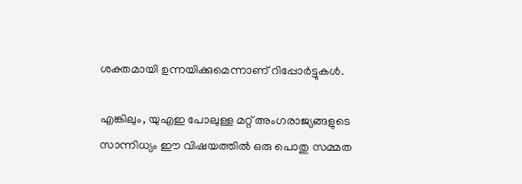ശക്തമായി ഉന്നയിക്കുമെന്നാണ് റിപ്പോർട്ടുകൾ.

എങ്കിലും, യുഎഇ പോലുള്ള മറ്റ് അംഗരാജ്യങ്ങളുടെ സാന്നിധ്യം ഈ വിഷയത്തിൽ ഒരു പൊതു സമ്മത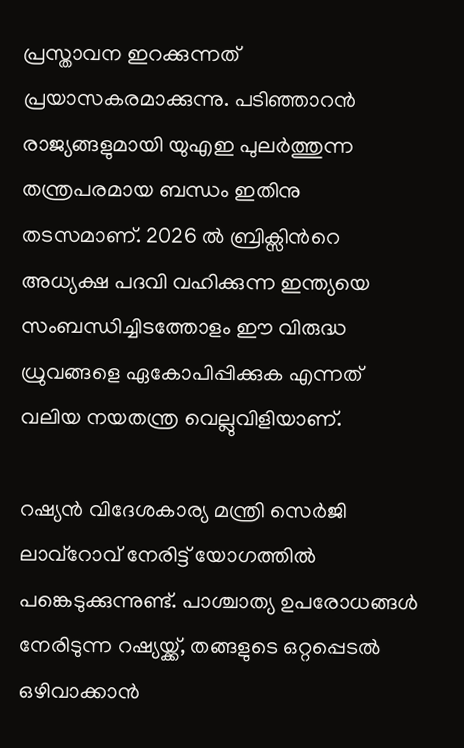പ്രസ്താവന ഇറക്കുന്നത് പ്രയാസകരമാക്കുന്നു. പടിഞ്ഞാറൻ രാജ്യങ്ങളുമായി യുഎഇ പുലർത്തുന്ന തന്ത്രപരമായ ബന്ധം ഇതിനു തടസമാണ്. 2026 ൽ ബ്രിക്സിന്‍റെ അധ്യക്ഷ പദവി വഹിക്കുന്ന ഇന്ത്യയെ സംബന്ധിച്ചിടത്തോളം ഈ വിരുദ്ധ ധ്രുവങ്ങളെ ഏകോപിപ്പിക്കുക എന്നത് വലിയ നയതന്ത്ര വെല്ലുവിളിയാണ്.

റഷ്യൻ വിദേശകാര്യ മന്ത്രി സെർജി ലാവ്റോവ് നേരിട്ട് യോഗത്തിൽ പങ്കെടുക്കുന്നുണ്ട്. പാശ്ചാത്യ ഉപരോധങ്ങൾ നേരിടുന്ന റഷ്യയ്ക്ക്, തങ്ങളുടെ ഒറ്റപ്പെടൽ ഒഴിവാക്കാൻ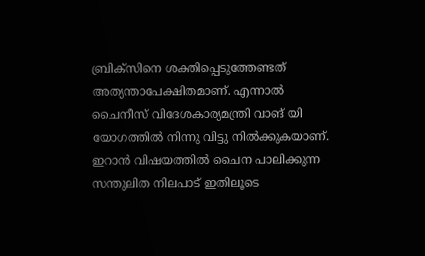ബ്രിക്സിനെ ശക്തിപ്പെടുത്തേണ്ടത് അത്യന്താപേക്ഷിതമാണ്. എന്നാൽ ചൈനീസ് വിദേശകാര്യമന്ത്രി വാങ് യി യോഗത്തിൽ നിന്നു വിട്ടു നിൽക്കുകയാണ്. ഇറാൻ വിഷയത്തിൽ ചൈന പാലിക്കുന്ന സന്തുലിത നിലപാട് ഇതിലൂടെ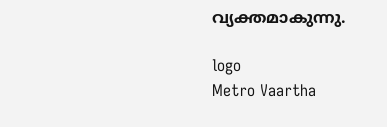വ്യക്തമാകുന്നു.

logo
Metro Vaartha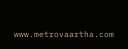www.metrovaartha.com